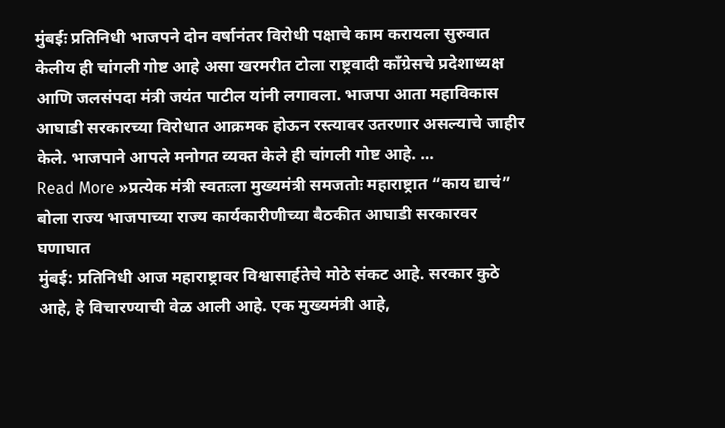मुंबईः प्रतिनिधी भाजपने दोन वर्षानंतर विरोधी पक्षाचे काम करायला सुरुवात केलीय ही चांगली गोष्ट आहे असा खरमरीत टोला राष्ट्रवादी काँग्रेसचे प्रदेशाध्यक्ष आणि जलसंपदा मंत्री जयंत पाटील यांनी लगावला. भाजपा आता महाविकास आघाडी सरकारच्या विरोधात आक्रमक होऊन रस्त्यावर उतरणार असल्याचे जाहीर केले. भाजपाने आपले मनोगत व्यक्त केले ही चांगली गोष्ट आहे. …
Read More »प्रत्येक मंत्री स्वतःला मुख्यमंत्री समजतोः महाराष्ट्रात “काय द्याचं” बोला राज्य भाजपाच्या राज्य कार्यकारीणीच्या बैठकीत आघाडी सरकारवर घणाघात
मुंबई: प्रतिनिधी आज महाराष्ट्रावर विश्वासार्हतेचे मोठे संकट आहे. सरकार कुठे आहे, हे विचारण्याची वेळ आली आहे. एक मुख्यमंत्री आहे,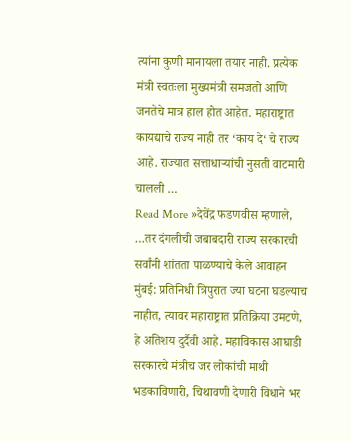त्यांना कुणी मानायला तयार नाही. प्रत्येक मंत्री स्वतःला मुख्यमंत्री समजतो आणि जनतेचे मात्र हाल होत आहेत. महाराष्ट्रात कायद्याचे राज्य नाही तर ‘काय दे‘ चे राज्य आहे. राज्यात सत्ताधाऱ्यांची नुसती वाटमारी चालली …
Read More »देवेंद्र फडणवीस म्हणाले, …तर दंगलीची जबाबदारी राज्य सरकारची सर्वांनी शांतता पाळण्याचे केले आवाहन
मुंबई: प्रतिनिधी त्रिपुरात ज्या घटना घडल्याच नाहीत, त्यावर महाराष्ट्रात प्रतिक्रिया उमटणे, हे अतिशय दुर्दैवी आहे. महाविकास आघाडी सरकारचे मंत्रीच जर लोकांची माथी भडकाविणारी, चिथावणी देणारी विधाने भर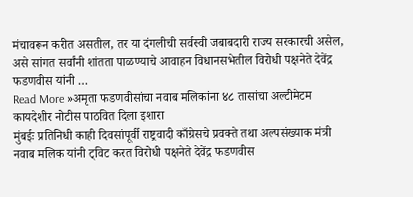मंचावरून करीत असतील, तर या दंगलीची सर्वस्वी जबाबदारी राज्य सरकारची असेल, असे सांगत सर्वांनी शांतता पाळण्याचे आवाहन विधानसभेतील विरोधी पक्षनेते देवेंद्र फडणवीस यांनी …
Read More »अमृता फडणवीसांचा नवाब मलिकांना ४८ तासांचा अल्टीमेटम कायदेशीर नोटीस पाठवित दिला इशारा
मुंबईः प्रतिनिधी काही दिवसांपूर्वी राष्ट्रवादी काँग्रेसचे प्रवक्ते तथा अल्पसंख्याक मंत्री नवाब मलिक यांनी ट्विट करत विरोधी पक्षनेते देवेंद्र फडणवीस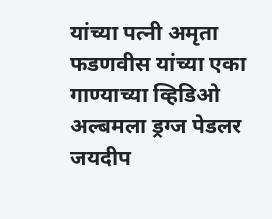यांच्या पत्नी अमृता फडणवीस यांच्या एका गाण्याच्या व्हिडिओ अल्बमला ड्रग्ज पेडलर जयदीप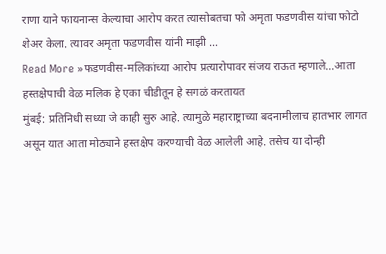राणा याने फायनान्स केल्याचा आरोप करत त्यासोबतचा फो अमृता फडणवीस यांचा फोटो शेअर केला. त्यावर अमृता फडणवीस यांनी माझी …
Read More »फडणवीस-मलिकांच्या आरोप प्रत्यारोपावर संजय राऊत म्हणाले…आता हस्तक्षेपाची वेळ मलिक हे एका चीडीतून हे सगळं करतायत
मुंबई: प्रतिनिधी सध्या जे काही सुरु आहे. त्यामुळे महाराष्ट्राच्या बदनामीलाच हातभार लागत असून यात आता मोठ्याने हस्तक्षेप करण्याची वेळ आलेली आहे. तसेच या दोन्ही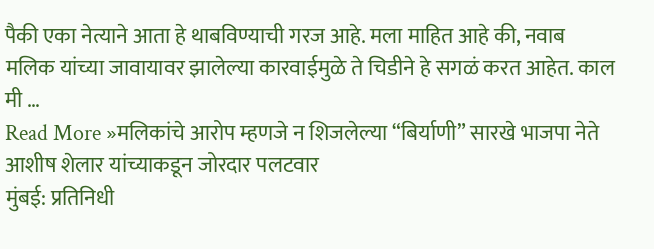पैकी एका नेत्याने आता हे थाबविण्याची गरज आहे. मला माहित आहे की, नवाब मलिक यांच्या जावायावर झालेल्या कारवाईमुळे ते चिडीने हे सगळं करत आहेत. काल मी …
Read More »मलिकांचे आरोप म्हणजे न शिजलेल्या “बिर्याणी” सारखे भाजपा नेते आशीष शेलार यांच्याकडून जोरदार पलटवार
मुंबई: प्रतिनिधी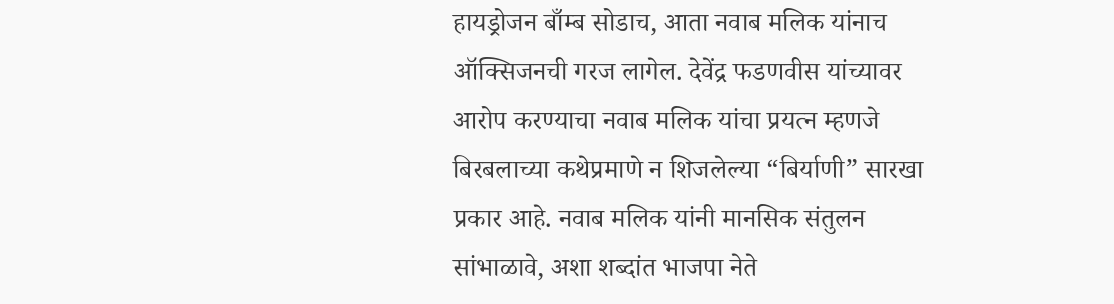हायड्रोजन बाँम्ब सोडाच, आता नवाब मलिक यांनाच ऑक्सिजनची गरज लागेल. देवेंद्र फडणवीस यांच्यावर आरोप करण्याचा नवाब मलिक यांचा प्रयत्न म्हणजे बिरबलाच्या कथेप्रमाणे न शिजलेल्या “बिर्याणी” सारखा प्रकार आहे. नवाब मलिक यांनी मानसिक संतुलन सांभाळावे, अशा शब्दांत भाजपा नेते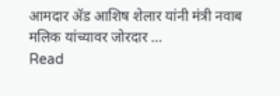आमदार ॲड आशिष शेलार यांनी मंत्री नवाब मलिक यांच्यावर जोरदार …
Read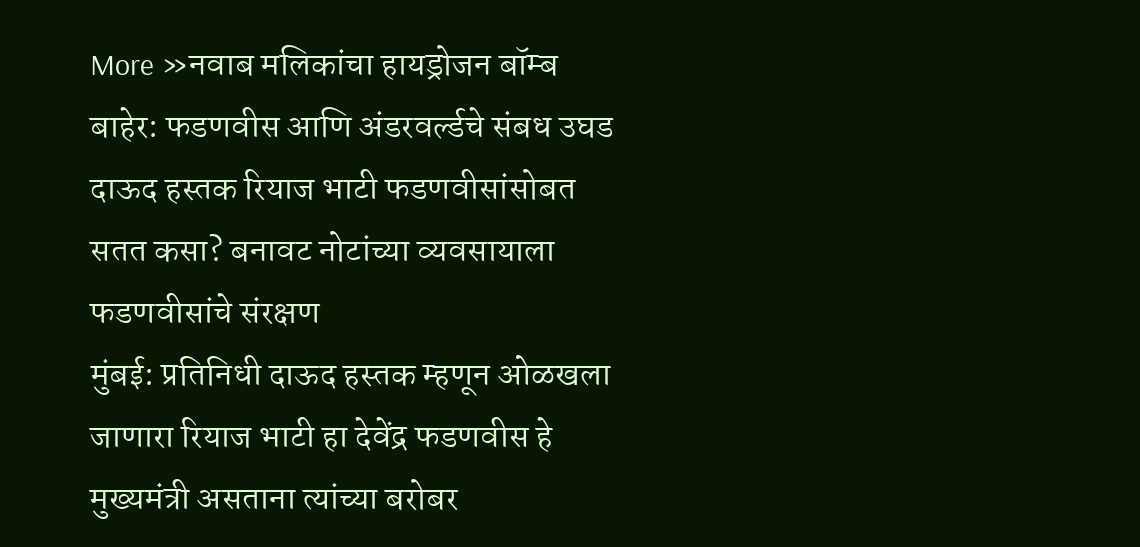More »नवाब मलिकांचा हायड्रोजन बॉम्ब बाहेर: फडणवीस आणि अंडरवर्ल्डचे संबध उघड दाऊद हस्तक रियाज भाटी फडणवीसांसोबत सतत कसा? बनावट नोटांच्या व्यवसायाला फडणवीसांचे संरक्षण
मुंबई: प्रतिनिधी दाऊद हस्तक म्हणून ओळखला जाणारा रियाज भाटी हा देवेंद्र फडणवीस हे मुख्यमंत्री असताना त्यांच्या बरोबर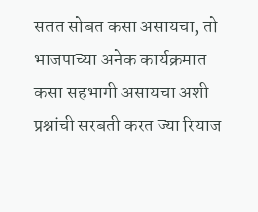सतत सोबत कसा असायचा, तो भाजपाच्या अनेक कार्यक्रमात कसा सहभागी असायचा अशी प्रश्नांची सरबती करत ज्या रियाज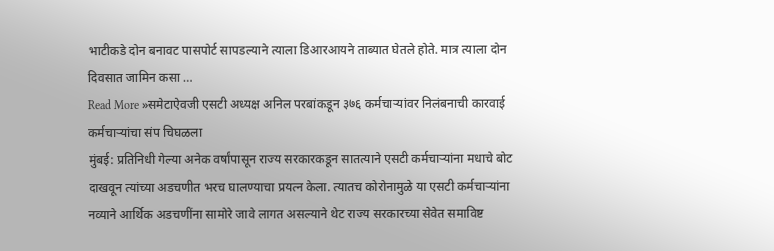भाटीकडे दोन बनावट पासपोर्ट सापडल्याने त्याला डिआरआयने ताब्यात घेतले होते. मात्र त्याला दोन दिवसात जामिन कसा …
Read More »समेटाऐवजी एसटी अध्यक्ष अनिल परबांकडून ३७६ कर्मचाऱ्यांवर निलंबनाची कारवाई कर्मचाऱ्यांचा संप चिघळला
मुंबई: प्रतिनिधी गेल्या अनेक वर्षांपासून राज्य सरकारकडून सातत्याने एसटी कर्मचाऱ्यांना मधाचे बोट दाखवून त्यांच्या अडचणीत भरच घालण्याचा प्रयत्न केला. त्यातच कोरोनामुळे या एसटी कर्मचाऱ्यांना नव्याने आर्थिक अडचणींना सामोरे जावे लागत असल्याने थेट राज्य सरकारच्या सेवेत समाविष्ट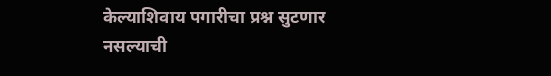केल्याशिवाय पगारीचा प्रश्न सुटणार नसल्याची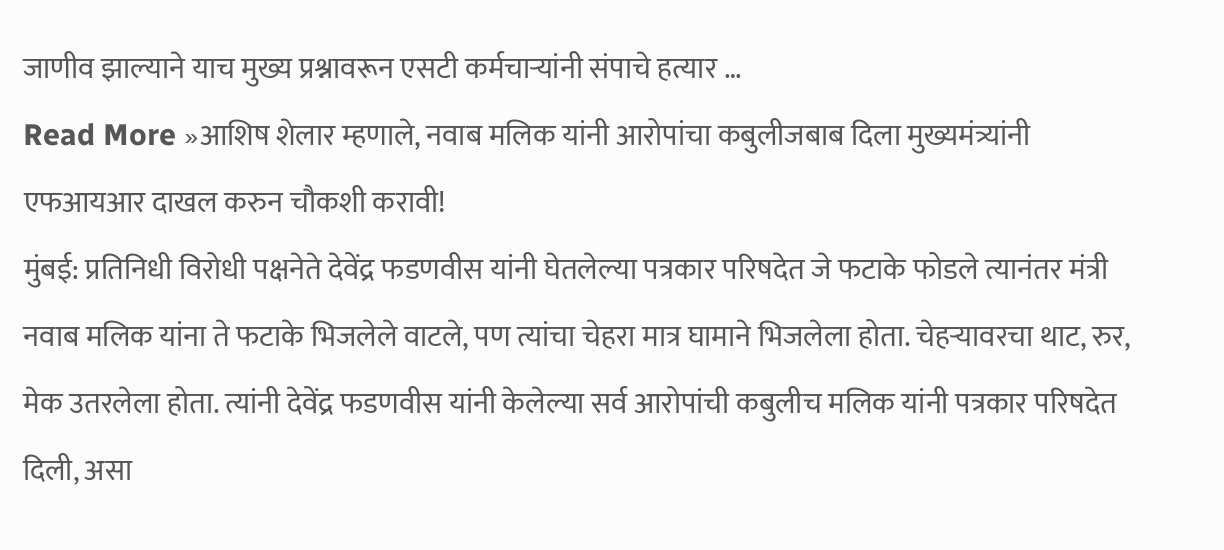जाणीव झाल्याने याच मुख्य प्रश्नावरून एसटी कर्मचाऱ्यांनी संपाचे हत्यार …
Read More »आशिष शेलार म्हणाले, नवाब मलिक यांनी आरोपांचा कबुलीजबाब दिला मुख्यमंत्र्यांनी एफआयआर दाखल करुन चौकशी करावी!
मुंबई: प्रतिनिधी विरोधी पक्षनेते देवेंद्र फडणवीस यांनी घेतलेल्या पत्रकार परिषदेत जे फटाके फोडले त्यानंतर मंत्री नवाब मलिक यांना ते फटाके भिजलेले वाटले, पण त्यांचा चेहरा मात्र घामाने भिजलेला होता. चेहऱ्यावरचा थाट, रुर, मेक उतरलेला होता. त्यांनी देवेंद्र फडणवीस यांनी केलेल्या सर्व आरोपांची कबुलीच मलिक यांनी पत्रकार परिषदेत दिली, असा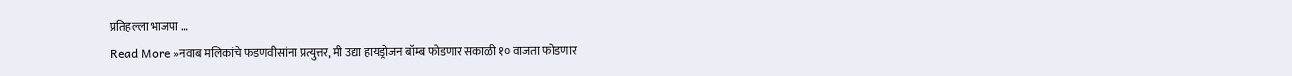प्रतिहल्ला भाजपा …
Read More »नवाब मलिकांचे फडणवीसांना प्रत्युत्तर, मी उद्या हायड्रोजन बॉम्ब फोडणार सकाळी १० वाजता फोडणार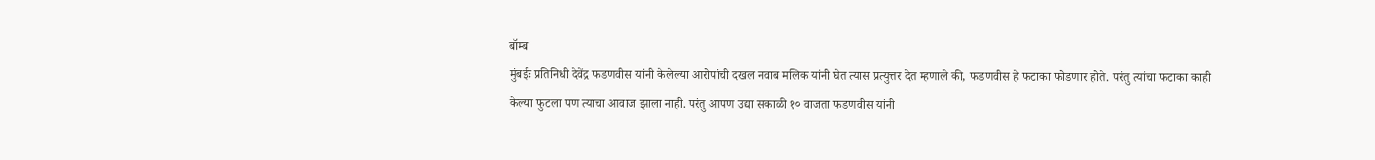बॉम्ब
मुंबईः प्रतिनिधी देवेंद्र फडणवीस यांनी केलेल्या आरोपांची दखल नवाब मलिक यांनी घेत त्यास प्रत्युत्तर देत म्हणाले की, फडणवीस हे फटाका फोडणार होते. परंतु त्यांचा फटाका काही केल्या फुटला पण त्याचा आवाज झाला नाही. परंतु आपण उद्या सकाळी १० वाजता फडणवीस यांनी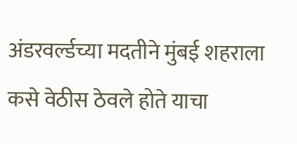अंडरवर्ल्डच्या मदतीने मुंबई शहराला कसे वेठीस ठेवले होते याचा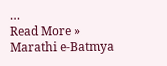…
Read More »
Marathi e-Batmya